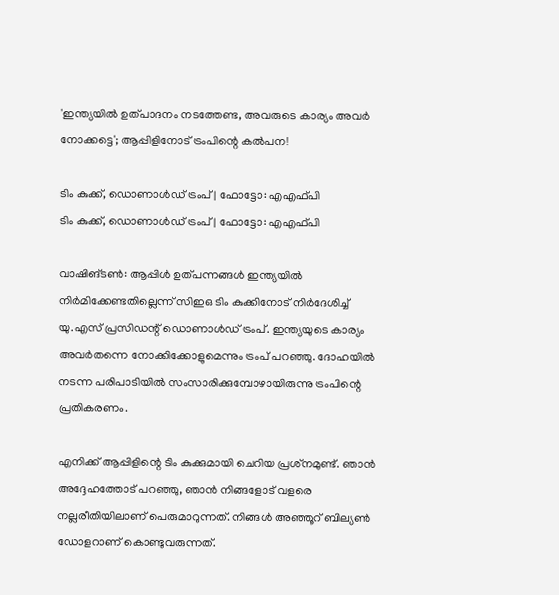'ഇന്ത്യയില്‍ ഉത്പാദനം നടത്തേണ്ട, അവരുടെ കാര്യം അവര്‍ നോക്കട്ടെ'; ആപ്പിളിനോട് ട്രംപിന്റെ കല്‍പന!

ടിം കുക്ക്, ഡൊണാള്‍ഡ് ട്രംപ് | ഫോട്ടോ: എഎഫ്പി
ടിം കുക്ക്, ഡൊണാള്‍ഡ് ട്രംപ് | ഫോട്ടോ: എഎഫ്പി

വാഷിങ്ടണ്‍: ആപ്പിള്‍ ഉത്പന്നങ്ങള്‍ ഇന്ത്യയില്‍ നിര്‍മിക്കേണ്ടതില്ലെന്ന് സിഇഒ ടിം കുക്കിനോട് നിര്‍ദേശിച്ച് യു.എസ് പ്രസിഡന്റ് ഡൊണാള്‍ഡ് ട്രംപ്. ഇന്ത്യയുടെ കാര്യം അവര്‍തന്നെ നോക്കിക്കോളുമെന്നും ട്രംപ് പറഞ്ഞു. ദോഹയില്‍ നടന്ന പരിപാടിയില്‍ സംസാരിക്കുമ്പോഴായിരുന്നു ട്രംപിന്റെ പ്രതികരണം.

എനിക്ക് ആപ്പിളിന്റെ ടിം കുക്കുമായി ചെറിയ പ്രശ്‌നമുണ്ട്. ഞാന്‍ അദ്ദേഹത്തോട് പറഞ്ഞു, ഞാന്‍ നിങ്ങളോട് വളരെ നല്ലരീതിയിലാണ് പെരുമാറുന്നത്. നിങ്ങള്‍ അഞ്ഞൂറ് ബില്യണ്‍ ഡോളറാണ് കൊണ്ടുവരുന്നത്.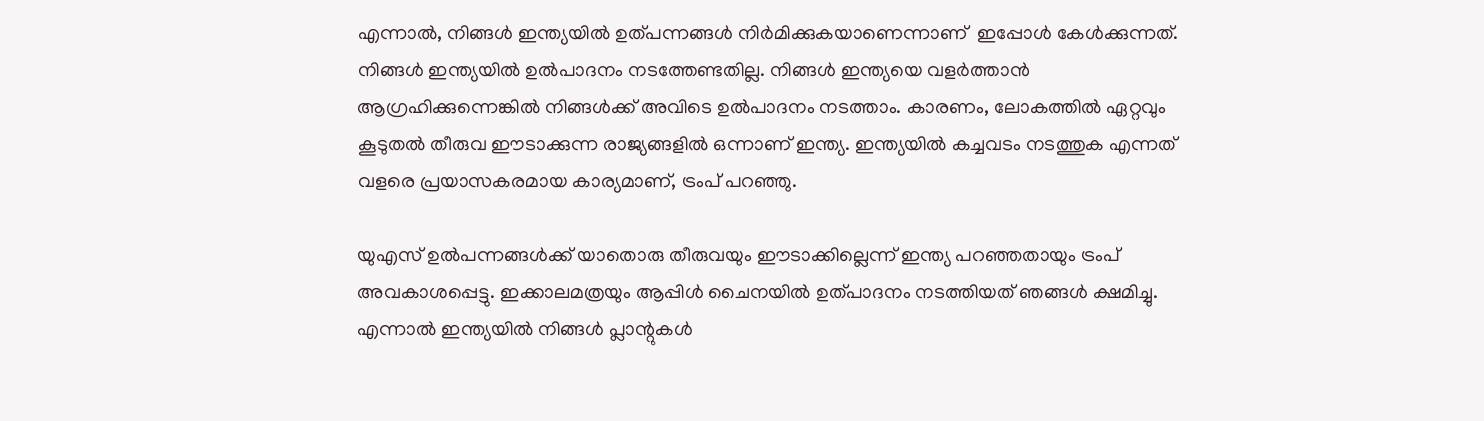എന്നാല്‍, നിങ്ങള്‍ ഇന്ത്യയില്‍ ഉത്പന്നങ്ങള്‍ നിര്‍മിക്കുകയാണെന്നാണ്  ഇപ്പോള്‍ കേള്‍ക്കുന്നത്. നിങ്ങള്‍ ഇന്ത്യയില്‍ ഉല്‍പാദനം നടത്തേണ്ടതില്ല. നിങ്ങള്‍ ഇന്ത്യയെ വളര്‍ത്താന്‍ ആഗ്രഹിക്കുന്നെങ്കില്‍ നിങ്ങള്‍ക്ക് അവിടെ ഉല്‍പാദനം നടത്താം. കാരണം, ലോകത്തില്‍ ഏറ്റവും കൂടുതല്‍ തീരുവ ഈടാക്കുന്ന രാജ്യങ്ങളില്‍ ഒന്നാണ് ഇന്ത്യ. ഇന്ത്യയില്‍ കച്ചവടം നടത്തുക എന്നത് വളരെ പ്രയാസകരമായ കാര്യമാണ്, ട്രംപ് പറഞ്ഞു.

യുഎസ് ഉല്‍പന്നങ്ങള്‍ക്ക് യാതൊരു തീരുവയും ഈടാക്കില്ലെന്ന് ഇന്ത്യ പറഞ്ഞതായും ട്രംപ് അവകാശപ്പെട്ടു. ഇക്കാലമത്രയും ആപ്പിള്‍ ചൈനയില്‍ ഉത്പാദനം നടത്തിയത് ഞങ്ങള്‍ ക്ഷമിച്ചു. എന്നാല്‍ ഇന്ത്യയില്‍ നിങ്ങള്‍ പ്ലാന്റുകള്‍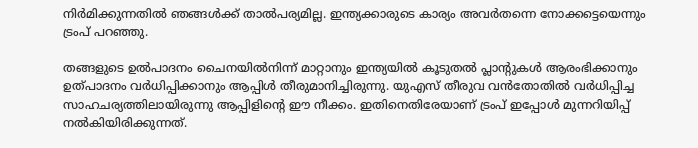നിര്‍മിക്കുന്നതില്‍ ഞങ്ങള്‍ക്ക് താല്‍പര്യമില്ല. ഇന്ത്യക്കാരുടെ കാര്യം അവര്‍തന്നെ നോക്കട്ടെയെന്നും ട്രംപ് പറഞ്ഞു.

തങ്ങളുടെ ഉല്‍പാദനം ചൈനയില്‍നിന്ന് മാറ്റാനും ഇന്ത്യയില്‍ കൂടുതല്‍ പ്ലാന്റുകള്‍ ആരംഭിക്കാനും ഉത്പാദനം വര്‍ധിപ്പിക്കാനും ആപ്പിള്‍ തീരുമാനിച്ചിരുന്നു. യുഎസ് തീരുവ വന്‍തോതില്‍ വര്‍ധിപ്പിച്ച സാഹചര്യത്തിലായിരുന്നു ആപ്പിളിന്റെ ഈ നീക്കം. ഇതിനെതിരേയാണ് ട്രംപ് ഇപ്പോള്‍ മുന്നറിയിപ്പ് നല്‍കിയിരിക്കുന്നത്.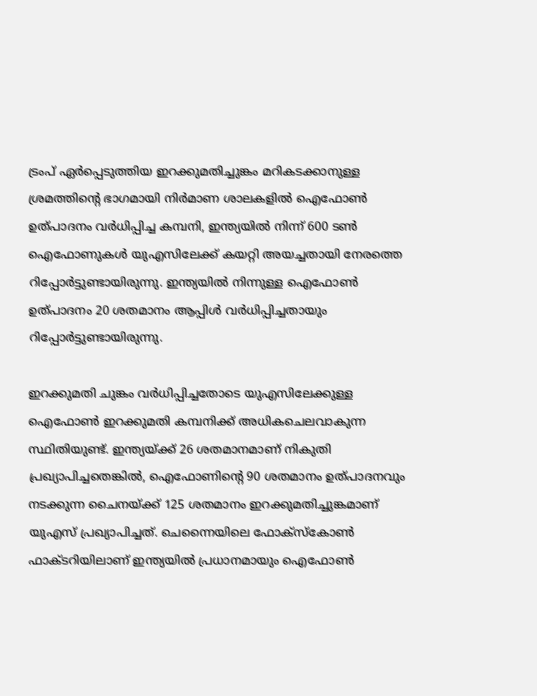ട്രംപ് ഏർപ്പെടുത്തിയ ഇറക്കുമതിച്ചുങ്കം മറികടക്കാനുള്ള ശ്രമത്തിന്‍റെ ഭാഗമായി നിര്‍മാണ ശാലകളില്‍ ഐഫോണ്‍ ഉത്പാദനം വര്‍ധിപ്പിച്ച കമ്പനി, ഇന്ത്യയില്‍ നിന്ന് 600 ടണ്‍ ഐഫോണുകൾ യുഎസിലേക്ക് കയറ്റി അയച്ചതായി നേരത്തെ റിപ്പോർട്ടുണ്ടായിരുന്നു. ഇന്ത്യയില്‍ നിന്നുള്ള ഐഫോണ്‍ ഉത്പാദനം 20 ശതമാനം ആപ്പിള്‍ വര്‍ധിപ്പിച്ചതായും റിപ്പോർട്ടുണ്ടായിരുന്നു.

ഇറക്കുമതി ചുങ്കം വര്‍ധിപ്പിച്ചതോടെ യുഎസിലേക്കുള്ള ഐഫോണ്‍ ഇറക്കുമതി കമ്പനിക്ക് അധികചെലവാകുന്ന സ്ഥിതിയുണ്ട്. ഇന്ത്യയ്ക്ക് 26 ശതമാനമാണ് നികുതി പ്രഖ്യാപിച്ചതെങ്കില്‍, ഐഫോണിന്റെ 90 ശതമാനം ഉത്പാദനവും നടക്കുന്ന ചൈനയ്ക്ക് 125 ശതമാനം ഇറക്കുമതിച്ചുങ്കമാണ് യുഎസ് പ്രഖ്യാപിച്ചത്. ചെന്നൈയിലെ ഫോക്‌സ്‌കോണ്‍ ഫാക്ടറിയിലാണ് ഇന്ത്യയിൽ പ്രധാനമായും ഐഫോൺ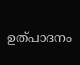ഉത്പാദനം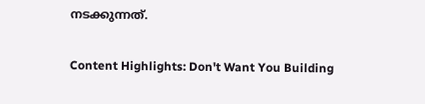നടക്കുന്നത്.

Content Highlights: Don't Want You Building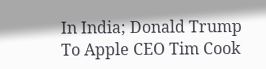In India; Donald Trump To Apple CEO Tim Cook